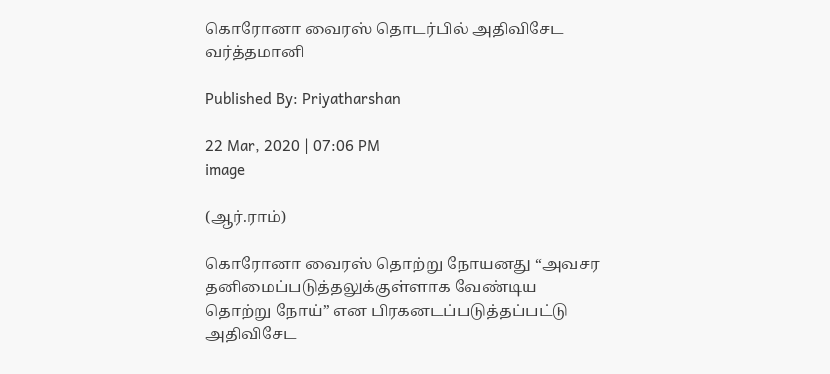கொரோனா வைரஸ் தொடர்பில் அதிவிசேட வர்த்தமானி

Published By: Priyatharshan

22 Mar, 2020 | 07:06 PM
image

(ஆர்.ராம்)

கொரோனா வைரஸ் தொற்று நோயனது “அவசர தனிமைப்படுத்தலுக்குள்ளாக வேண்டிய தொற்று நோய்” என பிரகனடப்படுத்தப்பட்டு அதிவிசேட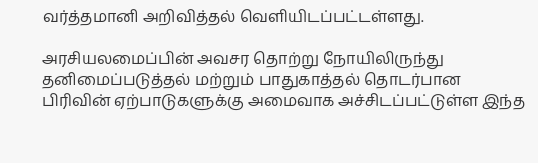வர்த்தமானி அறிவித்தல் வெளியிடப்பட்டள்ளது.

அரசியலமைப்பின் அவசர தொற்று நோயிலிருந்து தனிமைப்படுத்தல் மற்றும் பாதுகாத்தல் தொடர்பான பிரிவின் ஏற்பாடுகளுக்கு அமைவாக அச்சிடப்பட்டுள்ள இந்த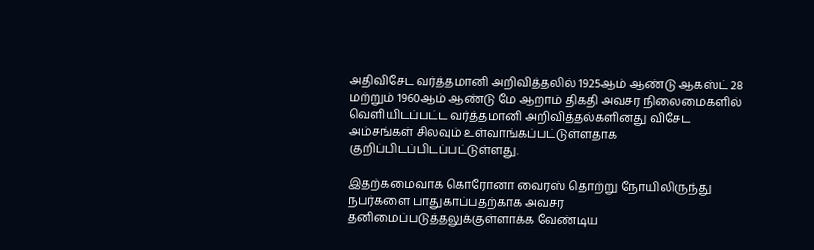அதிவிசேட வர்த்தமானி அறிவித்தலில் 1925ஆம் ஆண்டு ஆகஸ்ட் 28 மற்றும் 1960ஆம் ஆண்டு மே ஆறாம் திகதி அவசர நிலைமைகளில் வெளியிடப்பட்ட வர்த்தமானி அறிவித்தல்களினது விசேட அம்சங்கள் சிலவும் உள்வாங்கப்பட்டுள்ளதாக குறிப்பிடப்பிடப்பட்டுள்ளது.

இதற்கமைவாக கொரோனா வைரஸ் தொற்று நோயிலிருந்து நபர்களை பாதுகாப்பதற்காக அவசர தனிமைப்படுத்தலுக்குள்ளாக்க வேண்டிய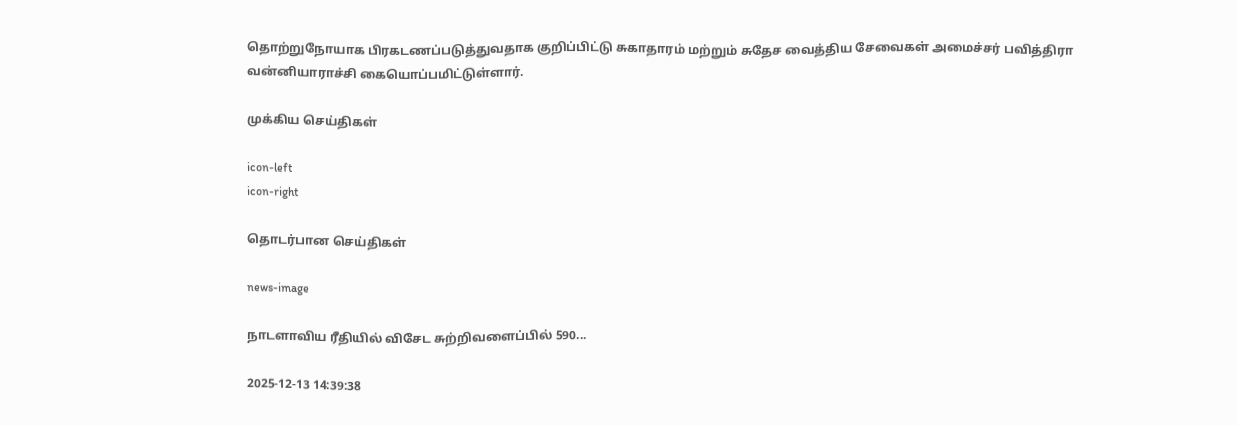தொற்றுநோயாக பிரகடணப்படுத்துவதாக குறிப்பிட்டு சுகாதாரம் மற்றும் சுதேச வைத்திய சேவைகள் அமைச்சர் பவித்திரா வன்னியாராச்சி கையொப்பமிட்டுள்ளார்.

முக்கிய செய்திகள்

icon-left
icon-right

தொடர்பான செய்திகள்

news-image

நாடளாவிய ரீதியில் விசேட சுற்றிவளைப்பில் 590...

2025-12-13 14:39:38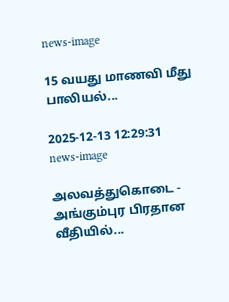news-image

15 வயது மாணவி மீது பாலியல்...

2025-12-13 12:29:31
news-image

அலவத்துகொடை - அங்கும்புர பிரதான வீதியில்...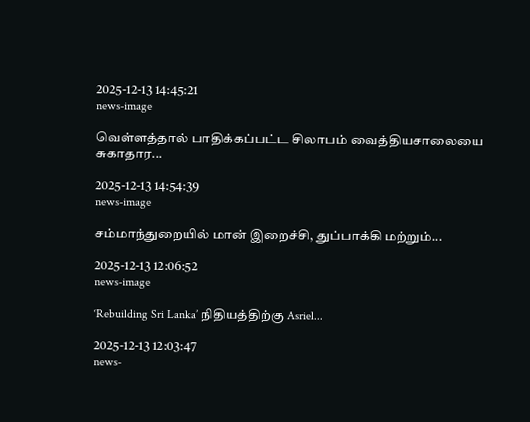2025-12-13 14:45:21
news-image

வெள்ளத்தால் பாதிக்கப்பட்ட சிலாபம் வைத்தியசாலையை சுகாதார...

2025-12-13 14:54:39
news-image

சம்மாந்துறையில் மான் இறைச்சி, துப்பாக்கி மற்றும்...

2025-12-13 12:06:52
news-image

‘Rebuilding Sri Lanka’ நிதியத்திற்கு Asriel...

2025-12-13 12:03:47
news-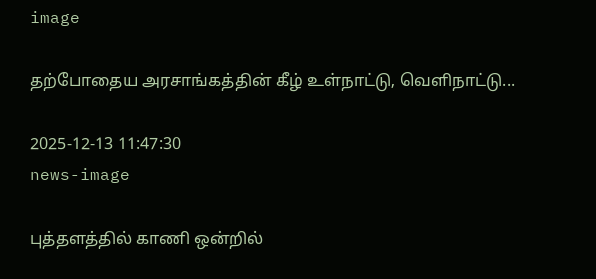image

தற்போதைய அரசாங்கத்தின் கீழ் உள்நாட்டு, வெளிநாட்டு...

2025-12-13 11:47:30
news-image

புத்தளத்தில் காணி ஒன்றில்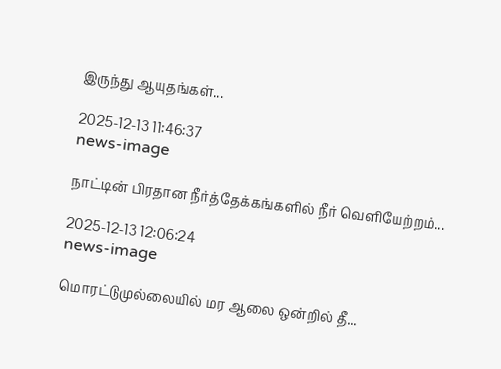இருந்து ஆயுதங்கள்...

2025-12-13 11:46:37
news-image

நாட்டின் பிரதான நீர்த்தேக்கங்களில் நீர் வெளியேற்றம்...

2025-12-13 12:06:24
news-image

மொரட்டுமுல்லையில் மர ஆலை ஒன்றில் தீ...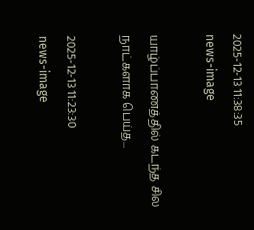2025-12-13 11:38:35
news-image

யாழ்ப்பாணத்தில் கடந்த சில நாட்களாக பெய்த...

2025-12-13 11:23:30
news-image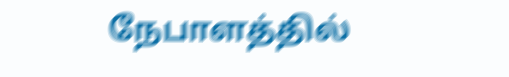நேபாளத்தில்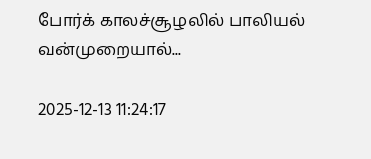போர்க் காலச்சூழலில் பாலியல் வன்முறையால்...

2025-12-13 11:24:17